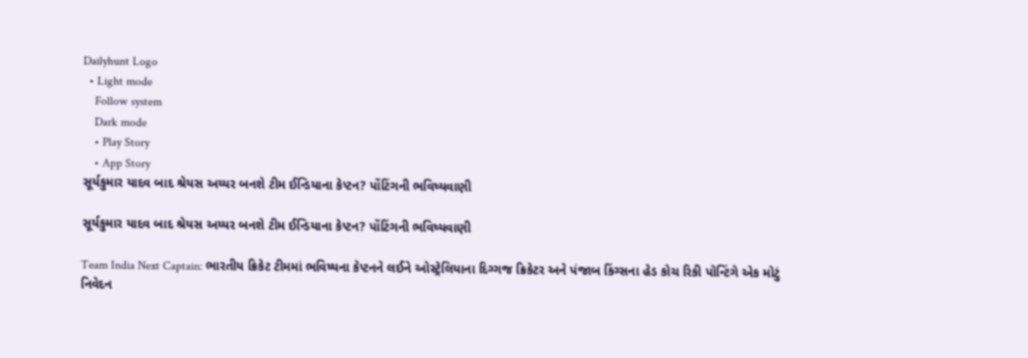Dailyhunt Logo
  • Light mode
    Follow system
    Dark mode
    • Play Story
    • App Story
સૂર્યકુમાર યાદવ બાદ શ્રેયસ અય્યર બનશે ટીમ ઈન્ડિયાના કેપ્ટન? પોંટિંગની ભવિષ્યવાણી

સૂર્યકુમાર યાદવ બાદ શ્રેયસ અય્યર બનશે ટીમ ઈન્ડિયાના કેપ્ટન? પોંટિંગની ભવિષ્યવાણી

Team India Next Captain: ભારતીય ક્રિકેટ ટીમમાં ભવિષ્યના કેપ્ટનને લઈને ઓસ્ટ્રેલિયાના દિગ્ગજ ક્રિકેટર અને પંજાબ કિંગ્સના હેડ કોચ રિકી પોન્ટિંગે એક મોટું નિવેદન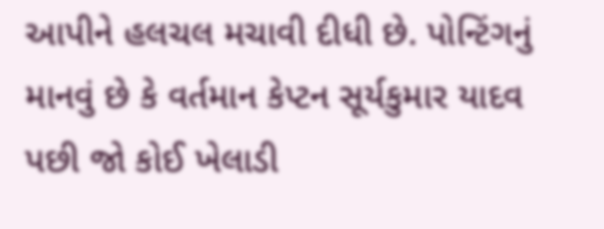આપીને હલચલ મચાવી દીધી છે. પોન્ટિંગનું માનવું છે કે વર્તમાન કેપ્ટન સૂર્યકુમાર યાદવ પછી જો કોઈ ખેલાડી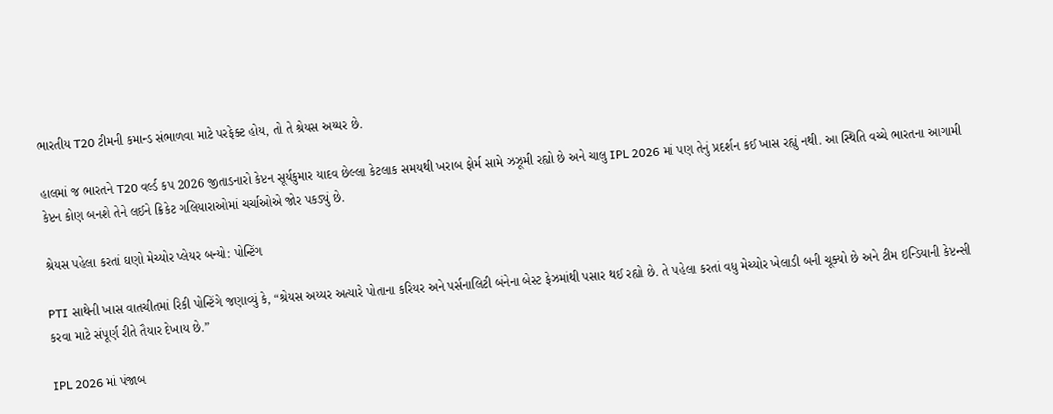ભારતીય T20 ટીમની કમાન્ડ સંભાળવા માટે પરફેક્ટ હોય, તો તે શ્રેયસ અય્યર છે.

હાલમાં જ ભારતને T20 વર્લ્ડ કપ 2026 જીતાડનારો કેપ્ટન સૂર્યકુમાર યાદવ છેલ્લા કેટલાક સમયથી ખરાબ ફોર્મ સામે ઝઝૂમી રહ્યો છે અને ચાલુ IPL 2026 માં પણ તેનું પ્રદર્શન કઈ ખાસ રહ્યું નથી. આ સ્થિતિ વચ્ચે ભારતના આગામી કેપ્ટન કોણ બનશે તેને લઈને ક્રિકેટ ગલિયારાઓમાં ચર્ચાઓએ જોર પકડ્યું છે.

શ્રેયસ પહેલા કરતાં ઘણો મેચ્યોર પ્લેયર બન્યો: પોન્ટિંગ

PTI સાથેની ખાસ વાતચીતમાં રિકી પોન્ટિંગે જણાવ્યું કે, “શ્રેયસ અય્યર અત્યારે પોતાના કરિયર અને પર્સનાલિટી બંનેના બેસ્ટ ફેઝમાંથી પસાર થઈ રહ્યો છે. તે પહેલા કરતાં વધુ મેચ્યોર ખેલાડી બની ચૂક્યો છે અને ટીમ ઇન્ડિયાની કેપ્ટન્સી કરવા માટે સંપૂર્ણ રીતે તૈયાર દેખાય છે.”

IPL 2026 માં પંજાબ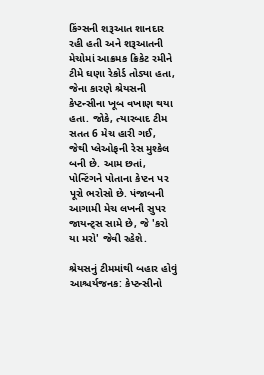કિંગ્સની શરૂઆત શાનદાર રહી હતી અને શરૂઆતની મેચોમાં આક્રમક ક્રિકેટ રમીને ટીમે ઘણા રેકોર્ડ તોડ્યા હતા, જેના કારણે શ્રેયસની કેપ્ટન્સીના ખૂબ વખાણ થયા હતા. જોકે, ત્યારબાદ ટીમ સતત 6 મેચ હારી ગઈ, જેથી પ્લેઓફની રેસ મુશ્કેલ બની છે. આમ છતાં, પોન્ટિંગને પોતાના કેપ્ટન પર પૂરો ભરોસો છે. પંજાબની આગામી મેચ લખનૌ સુપર જાયન્ટ્સ સામે છે, જે 'કરો યા મરો' જેવી રહેશે.

શ્રેયસનું ટીમમાંથી બહાર હોવું આશ્ચર્યજનક: કેપ્ટન્સીનો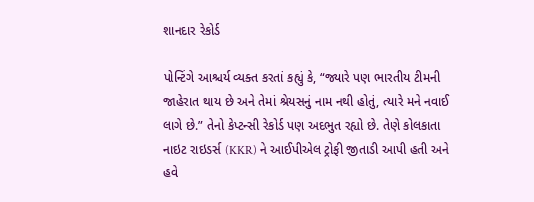શાનદાર રેકોર્ડ

પોન્ટિંગે આશ્ચર્ય વ્યક્ત કરતાં કહ્યું કે, “જ્યારે પણ ભારતીય ટીમની જાહેરાત થાય છે અને તેમાં શ્રેયસનું નામ નથી હોતું, ત્યારે મને નવાઈ લાગે છે.” તેનો કેપ્ટન્સી રેકોર્ડ પણ અદભુત રહ્યો છે. તેણે કોલકાતા નાઇટ રાઇડર્સ (KKR) ને આઈપીએલ ટ્રોફી જીતાડી આપી હતી અને હવે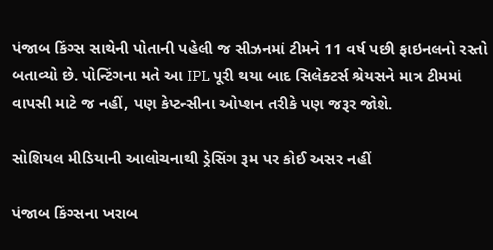પંજાબ કિંગ્સ સાથેની પોતાની પહેલી જ સીઝનમાં ટીમને 11 વર્ષ પછી ફાઇનલનો રસ્તો બતાવ્યો છે. પોન્ટિંગના મતે આ IPL પૂરી થયા બાદ સિલેક્ટર્સ શ્રેયસને માત્ર ટીમમાં વાપસી માટે જ નહીં, પણ કેપ્ટન્સીના ઓપ્શન તરીકે પણ જરૂર જોશે.

સોશિયલ મીડિયાની આલોચનાથી ડ્રેસિંગ રૂમ પર કોઈ અસર નહીં

પંજાબ કિંગ્સના ખરાબ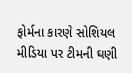ફોર્મના કારણે સોશિયલ મીડિયા પર ટીમની ઘણી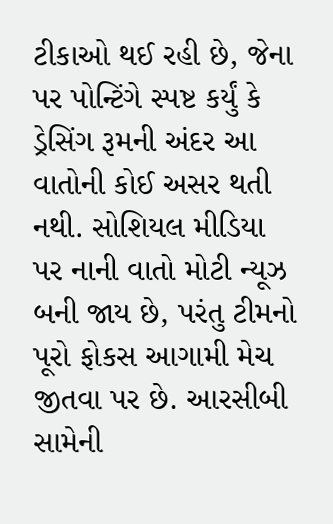ટીકાઓ થઈ રહી છે, જેના પર પોન્ટિંગે સ્પષ્ટ કર્યું કે ડ્રેસિંગ રૂમની અંદર આ વાતોની કોઈ અસર થતી નથી. સોશિયલ મીડિયા પર નાની વાતો મોટી ન્યૂઝ બની જાય છે, પરંતુ ટીમનો પૂરો ફોકસ આગામી મેચ જીતવા પર છે. આરસીબી સામેની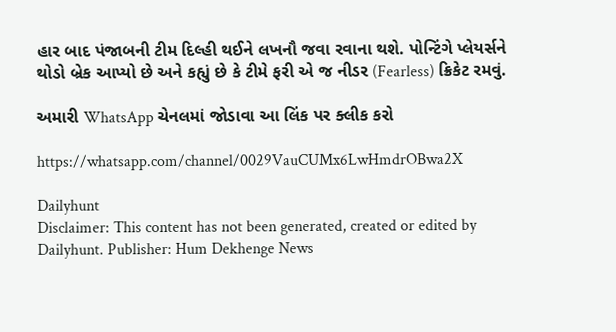હાર બાદ પંજાબની ટીમ દિલ્હી થઈને લખનૌ જવા રવાના થશે. પોન્ટિંગે પ્લેયર્સને થોડો બ્રેક આપ્યો છે અને કહ્યું છે કે ટીમે ફરી એ જ નીડર (Fearless) ક્રિકેટ રમવું.

અમારી WhatsApp ચેનલમાં જોડાવા આ લિંક પર ક્લીક કરો

https://whatsapp.com/channel/0029VauCUMx6LwHmdrOBwa2X

Dailyhunt
Disclaimer: This content has not been generated, created or edited by Dailyhunt. Publisher: Hum Dekhenge News